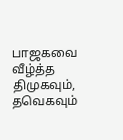பாஜகவை வீழ்த்த திமுகவும், தவெகவும்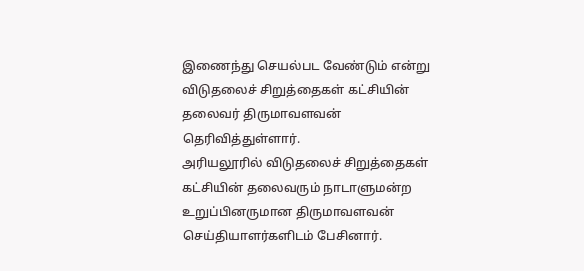இணைந்து செயல்பட வேண்டும் என்று விடுதலைச் சிறுத்தைகள் கட்சியின் தலைவர் திருமாவளவன் தெரிவித்துள்ளார்.
அரியலூரில் விடுதலைச் சிறுத்தைகள் கட்சியின் தலைவரும் நாடாளுமன்ற உறுப்பினருமான திருமாவளவன் செய்தியாளர்களிடம் பேசினார்.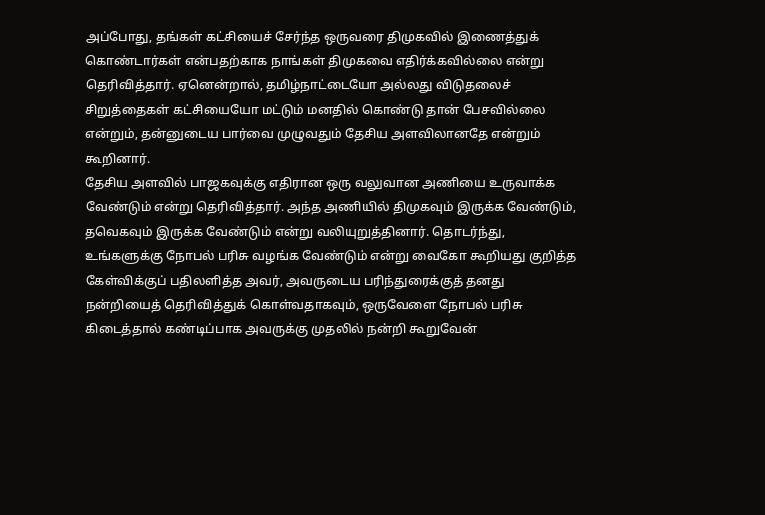அப்போது, தங்கள் கட்சியைச் சேர்ந்த ஒருவரை திமுகவில் இணைத்துக் கொண்டார்கள் என்பதற்காக நாங்கள் திமுகவை எதிர்க்கவில்லை என்று தெரிவித்தார். ஏனென்றால், தமிழ்நாட்டையோ அல்லது விடுதலைச் சிறுத்தைகள் கட்சியையோ மட்டும் மனதில் கொண்டு தான் பேசவில்லை என்றும், தன்னுடைய பார்வை முழுவதும் தேசிய அளவிலானதே என்றும் கூறினார்.
தேசிய அளவில் பாஜகவுக்கு எதிரான ஒரு வலுவான அணியை உருவாக்க வேண்டும் என்று தெரிவித்தார். அந்த அணியில் திமுகவும் இருக்க வேண்டும், தவெகவும் இருக்க வேண்டும் என்று வலியுறுத்தினார். தொடர்ந்து, உங்களுக்கு நோபல் பரிசு வழங்க வேண்டும் என்று வைகோ கூறியது குறித்த கேள்விக்குப் பதிலளித்த அவர், அவருடைய பரிந்துரைக்குத் தனது நன்றியைத் தெரிவித்துக் கொள்வதாகவும், ஒருவேளை நோபல் பரிசு கிடைத்தால் கண்டிப்பாக அவருக்கு முதலில் நன்றி கூறுவேன்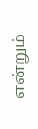என்றும்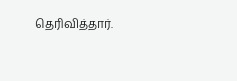தெரிவித்தார்.